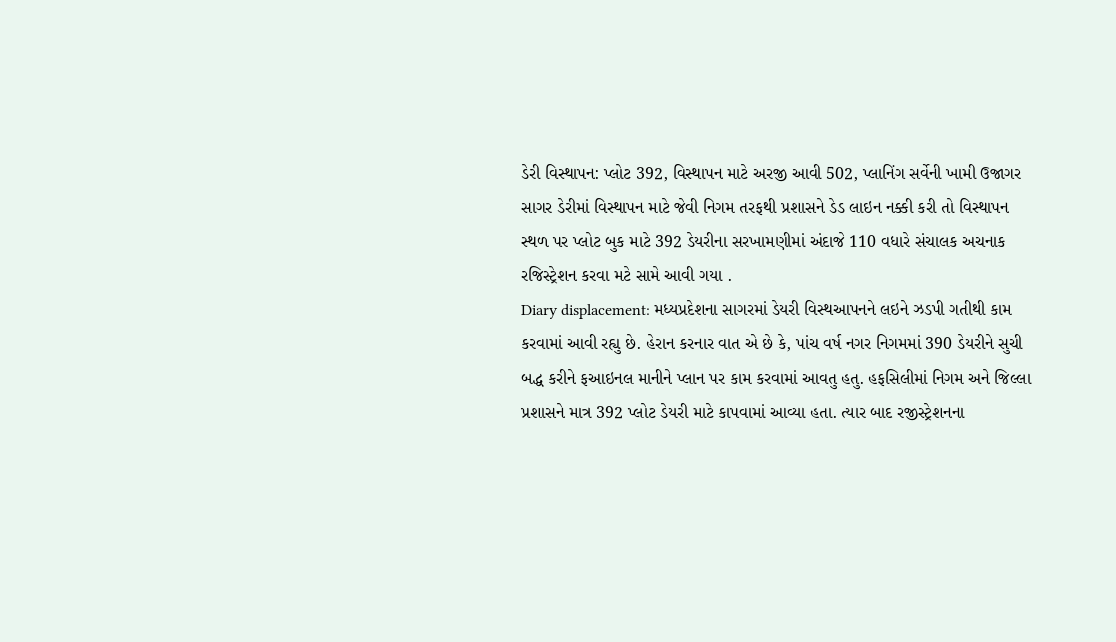ડેરી વિસ્થાપન: પ્લોટ 392, વિસ્થાપન માટે અરજી આવી 502, પ્લાનિંગ સર્વેની ખામી ઉજાગર
સાગર ડેરીમાં વિસ્થાપન માટે જેવી નિગમ તરફથી પ્રશાસને ડેડ લાઇન નક્કી કરી તો વિસ્થાપન સ્થળ પર પ્લોટ બુક માટે 392 ડેયરીના સરખામણીમાં અંદાજે 110 વધારે સંચાલક અચનાક રજિસ્ટ્રેશન કરવા મટે સામે આવી ગયા .
Diary displacement: મધ્યપ્રદેશના સાગરમાં ડેયરી વિસ્થઆપનને લઇને ઝડપી ગતીથી કામ કરવામાં આવી રહ્યુ છે. હેરાન કરનાર વાત એ છે કે, પાંચ વર્ષ નગર નિગમમાં 390 ડેયરીને સુચી બદ્ધ કરીને ફઆઇનલ માનીને પ્લાન પર કામ કરવામાં આવતુ હતુ. હફસિલીમાં નિગમ અને જિલ્લા પ્રશાસને માત્ર 392 પ્લોટ ડેયરી માટે કાપવામાં આવ્યા હતા. ત્યાર બાદ રજીસ્ટ્રેશનના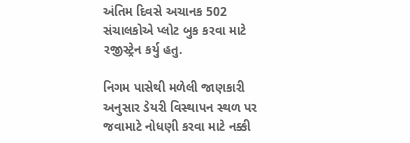અંતિમ દિવસે અચાનક 502 સંચાલકોએ પ્લોટ બુક કરવા માટે રજીસ્ટ્રેન કર્યુ હતુ.

નિગમ પાસેથી મળેલી જાણકારી અનુસાર ડેયરી વિસ્થાપન સ્થળ પર જવામાટે નોધણી કરવા માટે નક્કી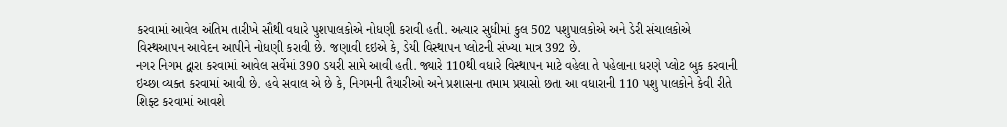કરવામાં આવેલ અંતિમ તારીખે સૌથી વધારે પુશપાલકોએ નોધણી કરાવી હતી. અત્યાર સુધીમાં કુલ 502 પશુપાલકોએ અને ડેરી સંચાલકોએ વિસ્થઆપન આવેદન આપીને નોધણી કરાવી છે. જણાવી દઇએ કે, ડેયી વિસ્થાપન પ્લોટની સંખ્યા માત્ર 392 છે.
નગર નિગમ દ્વારા કરવામાં આવેલ સર્વેમાં 390 ડયરી સામે આવી હતી. જ્યારે 110થી વધારે વિસ્થાપન માટે વહેલા તે પહેલાના ધરણે પ્લોટ બુક કરવાની ઇચ્છા વ્યક્ત કરવામાં આવી છે. હવે સવાલ એ છે કે, નિગમની તૈયારીઓ અને પ્રશાસના તમામ પ્રયાસો છતા આ વધારાની 110 પશુ પાલકોને કેવી રીતે શિફ્ટ કરવામાં આવશે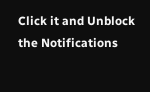Click it and Unblock the Notifications